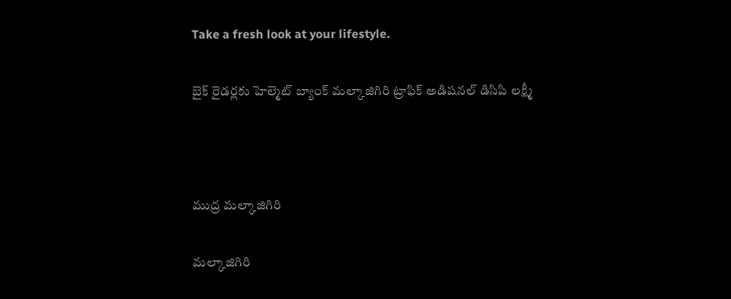Take a fresh look at your lifestyle.

బైక్ రైడర్లకు హెల్మెట్ బ్యాంక్ మల్కాజిగిరి ట్రాఫిక్ అడిషనల్ డిసిపి లక్ష్మీ



ముద్ర మల్కాజిగిరి

మల్కాజిగిరి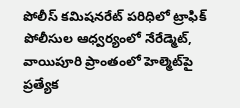పోలీస్ కమిషనరేట్ పరిధిలో ట్రాఫిక్ పోలీసుల ఆధ్వర్యంలో నేరేడ్మెట్, వాయిపూరి ప్రాంతంలో హెల్మెట్‌పై ప్రత్యేక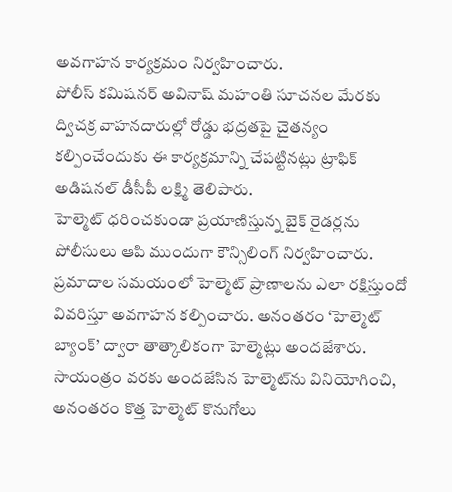అవగాహన కార్యక్రమం నిర్వహించారు.
పోలీస్ కమిషనర్ అవినాష్ మహంతి సూచనల మేరకు ద్విచక్ర వాహనదారుల్లో రోడ్డు భద్రతపై చైతన్యం కల్పించేందుకు ఈ కార్యక్రమాన్ని చేపట్టినట్లు ట్రాఫిక్ అడిషనల్ డీసీపీ లక్ష్మి తెలిపారు.
హెల్మెట్ ధరించకుండా ప్రయాణిస్తున్న బైక్ రైడర్లను పోలీసులు ఆపి ముందుగా కౌన్సిలింగ్ నిర్వహించారు. ప్రమాదాల సమయంలో హెల్మెట్ ప్రాణాలను ఎలా రక్షిస్తుందో వివరిస్తూ అవగాహన కల్పించారు. అనంతరం ‘హెల్మెట్ బ్యాంక్’ ద్వారా తాత్కాలికంగా హెల్మెట్లు అందజేశారు.
సాయంత్రం వరకు అందజేసిన హెల్మెట్‌ను వినియోగించి, అనంతరం కొత్త హెల్మెట్ కొనుగోలు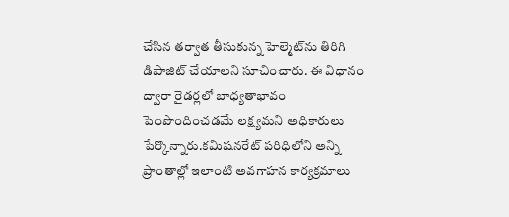చేసిన తర్వాత తీసుకున్న హెల్మెట్‌ను తిరిగి డిపాజిట్ చేయాలని సూచించారు. ఈ విధానం ద్వారా రైడర్లలో బాధ్యతాభావం పెంపొందించడమే లక్ష్యమని అధికారులు పేర్కొన్నారు.కమిషనరేట్ పరిధిలోని అన్ని ప్రాంతాల్లో ఇలాంటి అవగాహన కార్యక్రమాలు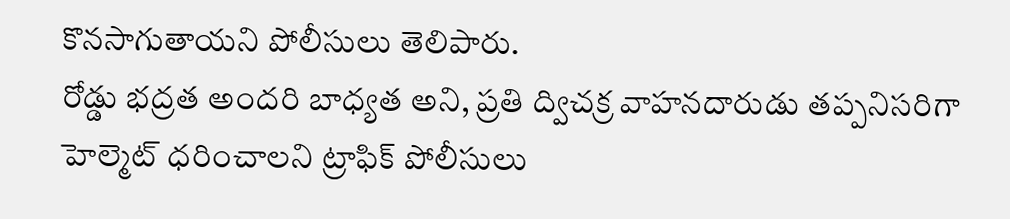కొనసాగుతాయని పోలీసులు తెలిపారు.
రోడ్డు భద్రత అందరి బాధ్యత అని, ప్రతి ద్విచక్ర వాహనదారుడు తప్పనిసరిగా హెల్మెట్ ధరించాలని ట్రాఫిక్ పోలీసులు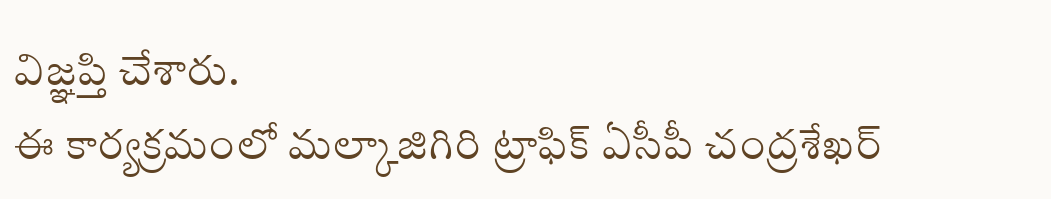విజ్ఞప్తి చేశారు.
ఈ కార్యక్రమంలో మల్కాజిగిరి ట్రాఫిక్ ఏసీపీ చంద్రశేఖర్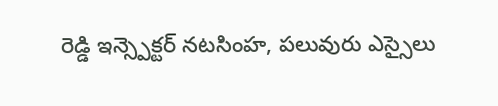రెడ్డి ఇన్స్పెక్టర్ నటసింహ, పలువురు ఎస్సైలు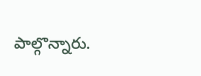పాల్గొన్నారు.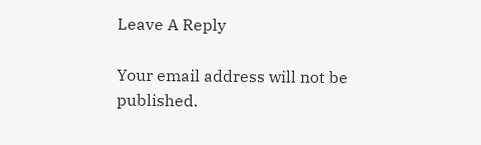Leave A Reply

Your email address will not be published.